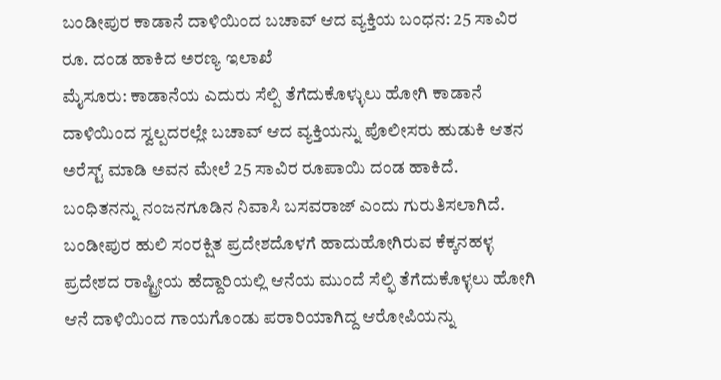ಬಂಡೀಪುರ ಕಾಡಾನೆ ದಾಳಿಯಿಂದ ಬಚಾವ್ ಆದ ವ್ಯಕ್ತಿಯ ಬಂಧನ: 25 ಸಾವಿರ ರೂ. ದಂಡ ಹಾಕಿದ ಅರಣ್ಯ ಇಲಾಖೆ
ಮೈಸೂರು: ಕಾಡಾನೆಯ ಎದುರು ಸೆಲ್ಪಿ ತೆಗೆದುಕೊಳ್ಳುಲು ಹೋಗಿ ಕಾಡಾನೆ ದಾಳಿಯಿಂದ ಸ್ವಲ್ಪದರಲ್ಲೇ ಬಚಾವ್ ಆದ ವ್ಯಕ್ತಿಯನ್ನು ಪೊಲೀಸರು ಹುಡುಕಿ ಆತನ ಅರೆಸ್ಟ್ ಮಾಡಿ ಅವನ ಮೇಲೆ 25 ಸಾವಿರ ರೂಪಾಯಿ ದಂಡ ಹಾಕಿದೆ.
ಬಂಧಿತನನ್ನು ನಂಜನಗೂಡಿನ ನಿವಾಸಿ ಬಸವರಾಜ್ ಎಂದು ಗುರುತಿಸಲಾಗಿದೆ. ಬಂಡೀಪುರ ಹುಲಿ ಸಂರಕ್ಷಿತ ಪ್ರದೇಶದೊಳಗೆ ಹಾದುಹೋಗಿರುವ ಕೆಕ್ಕನಹಳ್ಳ ಪ್ರದೇಶದ ರಾಷ್ಟ್ರೀಯ ಹೆದ್ದಾರಿಯಲ್ಲಿ ಆನೆಯ ಮುಂದೆ ಸೆಲ್ಫಿ ತೆಗೆದುಕೊಳ್ಳಲು ಹೋಗಿ ಆನೆ ದಾಳಿಯಿಂದ ಗಾಯಗೊಂಡು ಪರಾರಿಯಾಗಿದ್ದ ಆರೋಪಿಯನ್ನು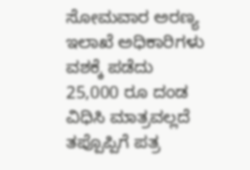ಸೋಮವಾರ ಅರಣ್ಯ ಇಲಾಖೆ ಅಧಿಕಾರಿಗಳು ವಶಕ್ಕೆ ಪಡೆದು 25,000 ರೂ ದಂಡ ವಿಧಿಸಿ ಮಾತ್ರವಲ್ಲದೆ ತಪ್ಪೊಪ್ಪಿಗೆ ಪತ್ರ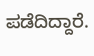ಪಡೆದಿದ್ದಾರೆ.